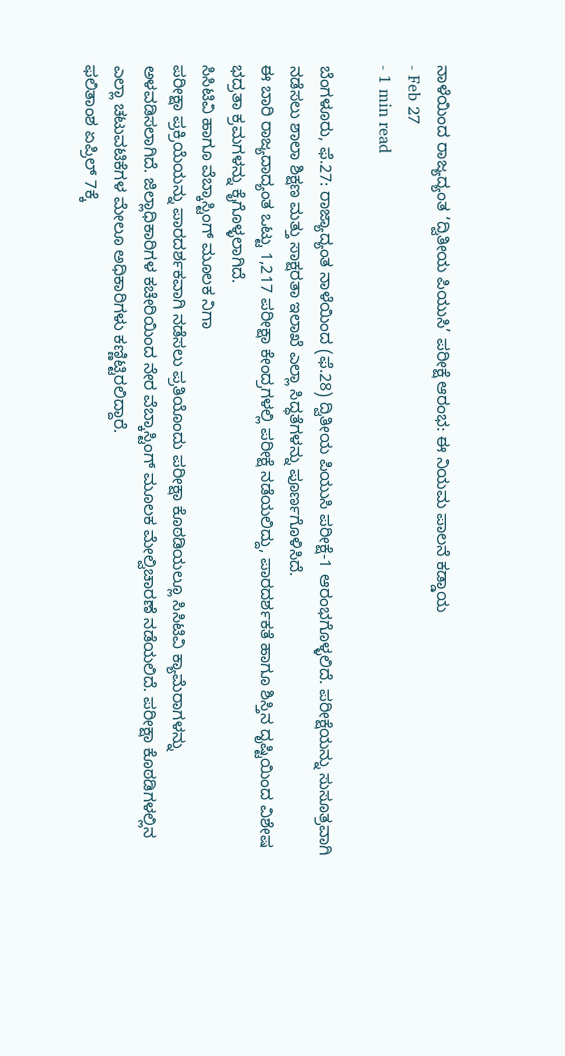ನಾಳೆಯಿಂದ ರಾಜ್ಯದ್ಯಂತ ‘ದ್ವಿತೀಯ ಪಿಯುಸಿ’ ಪರೀಕ್ಷೆ ಆರಂಭ: ಈ ನಿಯಮ ಪಾಲನೆ ಕಡ್ಡಾಯ
- Feb 27
- 1 min read

ಬೆಂಗಳೂರು, ಫೆ.27: ರಾಜ್ಯಾದ್ಯಂತ ನಾಳೆಯಿಂದ (ಫೆ.28) ದ್ವಿತೀಯ ಪಿಯುಸಿ ಪರೀಕ್ಷೆ-1 ಆರಂಭಗೊಳ್ಳಲಿದೆ. ಪರೀಕ್ಷೆಯನ್ನು ಸುಸೂತ್ರವಾಗಿ ನಡೆಸಲು ಶಾಲಾ ಶಿಕ್ಷಣ ಮತ್ತು ಸಾಕ್ಷರತಾ ಇಲಾಖೆ ಎಲ್ಲಾ ಸಿದ್ಧತೆಗಳನ್ನು ಪೂರ್ಣಗೊಳಿಸಿದೆ.
ಈ ಬಾರಿ ರಾಜ್ಯದಾದ್ಯಂತ ಒಟ್ಟು 1,217 ಪರೀಕ್ಷಾ ಕೇಂದ್ರಗಳಲ್ಲಿ ಪರೀಕ್ಷೆ ನಡೆಯಲಿದ್ದು, ಪಾರದರ್ಶಕತೆ ಹಾಗೂ ಶಿಸ್ತಿನ ದೃಷ್ಟಿಯಿಂದ ವಿಶೇಷ ಭದ್ರತಾ ಕ್ರಮಗಳನ್ನು ಕೈಗೊಳ್ಳಲಾಗಿದೆ.
ಸಿಸಿಟಿವಿ ಹಾಗೂ ವೆಬ್ಕಾಸ್ಟಿಂಗ್ ಮೂಲಕ ನಿಗಾ
ಪರೀಕ್ಷಾ ಪ್ರಕ್ರಿಯೆಯನ್ನು ಪಾರದರ್ಶಕವಾಗಿ ನಡೆಸಲು ಪ್ರತಿಯೊಂದು ಪರೀಕ್ಷಾ ಕೊಠಡಿಯಲ್ಲೂ ಸಿಸಿಟಿವಿ ಕ್ಯಾಮೆರಾಗಳನ್ನು ಅಳವಡಿಸಲಾಗಿದೆ. ಜಿಲ್ಲಾಧಿಕಾರಿಗಳ ಕಚೇರಿಯಿಂದ ನೇರ ವೆಬ್ಕಾಸ್ಟಿಂಗ್ ಮೂಲಕ ಮೇಲ್ವಿಚಾರಣೆ ನಡೆಯಲಿದೆ. ಪರೀಕ್ಷಾ ಕೊಠಡಿಗಳಲ್ಲಿನ ಎಲ್ಲಾ ಚಟುವಟಿಕೆಗಳ ಮೇಲೂ ಅಧಿಕಾರಿಗಳು ಕಣ್ಣಿಟ್ಟಿರಲಿದ್ದಾರೆ.
ಫಲಿತಾಂಶ ಏಪ್ರಿಲ್ 7ಕ್ಕೆ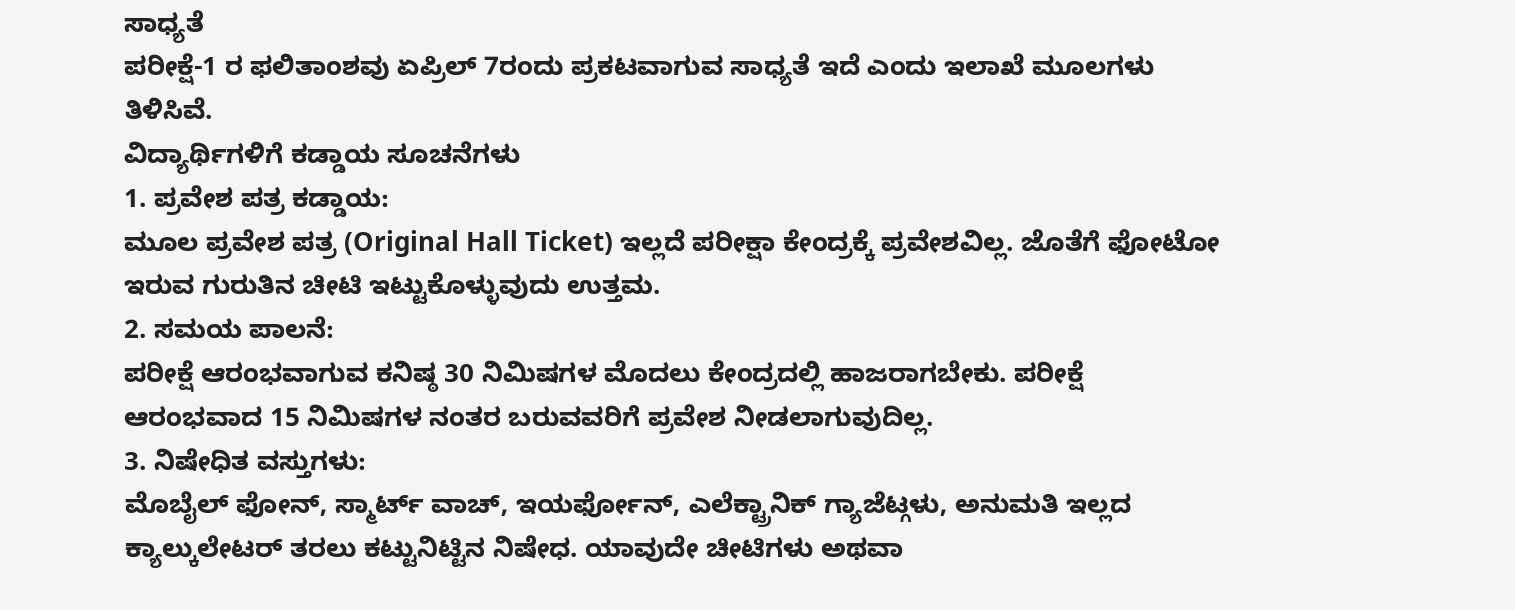ಸಾಧ್ಯತೆ
ಪರೀಕ್ಷೆ-1 ರ ಫಲಿತಾಂಶವು ಏಪ್ರಿಲ್ 7ರಂದು ಪ್ರಕಟವಾಗುವ ಸಾಧ್ಯತೆ ಇದೆ ಎಂದು ಇಲಾಖೆ ಮೂಲಗಳು ತಿಳಿಸಿವೆ.
ವಿದ್ಯಾರ್ಥಿಗಳಿಗೆ ಕಡ್ಡಾಯ ಸೂಚನೆಗಳು
1. ಪ್ರವೇಶ ಪತ್ರ ಕಡ್ಡಾಯ:
ಮೂಲ ಪ್ರವೇಶ ಪತ್ರ (Original Hall Ticket) ಇಲ್ಲದೆ ಪರೀಕ್ಷಾ ಕೇಂದ್ರಕ್ಕೆ ಪ್ರವೇಶವಿಲ್ಲ. ಜೊತೆಗೆ ಫೋಟೋ ಇರುವ ಗುರುತಿನ ಚೀಟಿ ಇಟ್ಟುಕೊಳ್ಳುವುದು ಉತ್ತಮ.
2. ಸಮಯ ಪಾಲನೆ:
ಪರೀಕ್ಷೆ ಆರಂಭವಾಗುವ ಕನಿಷ್ಠ 30 ನಿಮಿಷಗಳ ಮೊದಲು ಕೇಂದ್ರದಲ್ಲಿ ಹಾಜರಾಗಬೇಕು. ಪರೀಕ್ಷೆ ಆರಂಭವಾದ 15 ನಿಮಿಷಗಳ ನಂತರ ಬರುವವರಿಗೆ ಪ್ರವೇಶ ನೀಡಲಾಗುವುದಿಲ್ಲ.
3. ನಿಷೇಧಿತ ವಸ್ತುಗಳು:
ಮೊಬೈಲ್ ಫೋನ್, ಸ್ಮಾರ್ಟ್ ವಾಚ್, ಇಯರ್ಫೋನ್, ಎಲೆಕ್ಟ್ರಾನಿಕ್ ಗ್ಯಾಜೆಟ್ಗಳು, ಅನುಮತಿ ಇಲ್ಲದ ಕ್ಯಾಲ್ಕುಲೇಟರ್ ತರಲು ಕಟ್ಟುನಿಟ್ಟಿನ ನಿಷೇಧ. ಯಾವುದೇ ಚೀಟಿಗಳು ಅಥವಾ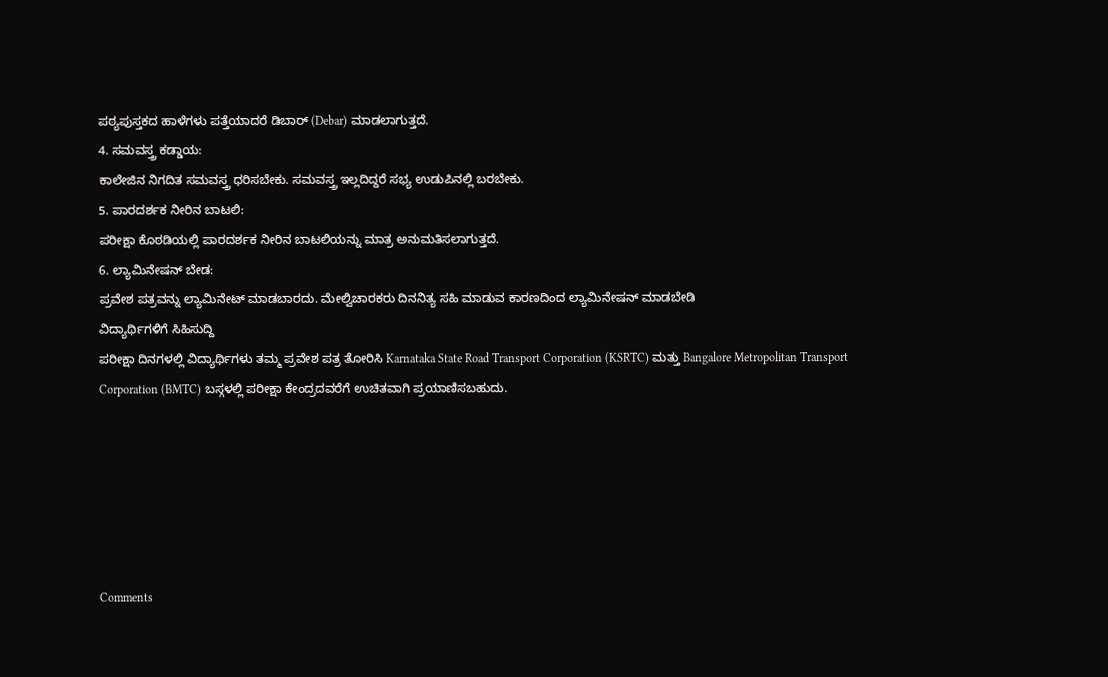ಪಠ್ಯಪುಸ್ತಕದ ಹಾಳೆಗಳು ಪತ್ತೆಯಾದರೆ ಡಿಬಾರ್ (Debar) ಮಾಡಲಾಗುತ್ತದೆ.
4. ಸಮವಸ್ತ್ರ ಕಡ್ಡಾಯ:
ಕಾಲೇಜಿನ ನಿಗದಿತ ಸಮವಸ್ತ್ರ ಧರಿಸಬೇಕು. ಸಮವಸ್ತ್ರ ಇಲ್ಲದಿದ್ದರೆ ಸಭ್ಯ ಉಡುಪಿನಲ್ಲಿ ಬರಬೇಕು.
5. ಪಾರದರ್ಶಕ ನೀರಿನ ಬಾಟಲಿ:
ಪರೀಕ್ಷಾ ಕೊಠಡಿಯಲ್ಲಿ ಪಾರದರ್ಶಕ ನೀರಿನ ಬಾಟಲಿಯನ್ನು ಮಾತ್ರ ಅನುಮತಿಸಲಾಗುತ್ತದೆ.
6. ಲ್ಯಾಮಿನೇಷನ್ ಬೇಡ:
ಪ್ರವೇಶ ಪತ್ರವನ್ನು ಲ್ಯಾಮಿನೇಟ್ ಮಾಡಬಾರದು. ಮೇಲ್ವಿಚಾರಕರು ದಿನನಿತ್ಯ ಸಹಿ ಮಾಡುವ ಕಾರಣದಿಂದ ಲ್ಯಾಮಿನೇಷನ್ ಮಾಡಬೇಡಿ
ವಿದ್ಯಾರ್ಥಿಗಳಿಗೆ ಸಿಹಿಸುದ್ದಿ
ಪರೀಕ್ಷಾ ದಿನಗಳಲ್ಲಿ ವಿದ್ಯಾರ್ಥಿಗಳು ತಮ್ಮ ಪ್ರವೇಶ ಪತ್ರ ತೋರಿಸಿ Karnataka State Road Transport Corporation (KSRTC) ಮತ್ತು Bangalore Metropolitan Transport Corporation (BMTC) ಬಸ್ಗಳಲ್ಲಿ ಪರೀಕ್ಷಾ ಕೇಂದ್ರದವರೆಗೆ ಉಚಿತವಾಗಿ ಪ್ರಯಾಣಿಸಬಹುದು.






Comments